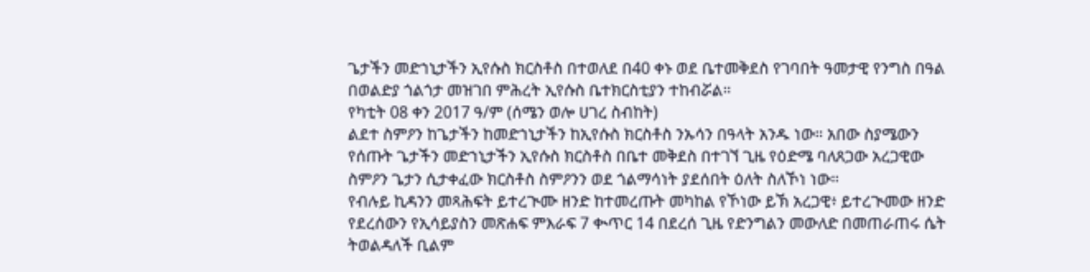ጌታችን መድኀኒታችን ኢየሱስ ክርስቶስ በተወለደ በ40 ቀኑ ወደ ቤተመቅደስ የገባበት ዓመታዊ የንግስ በዓል በወልድያ ጎልጎታ መዝገበ ምሕረት ኢየሱስ ቤተክርስቲያን ተከብሯል።
የካቲት 08 ቀን 2017 ዓ/ም (ሰሜን ወሎ ሀገረ ስብከት)
ልደተ ስምዖን ከጌታችን ከመድኀኒታችን ከኢየሱስ ክርስቶስ ንኡሳን በዓላት አንዱ ነው። አበው ስያሜውን የሰጡት ጌታችን መድኀኒታችን ኢየሱስ ክርስቶስ በቤተ መቅደስ በተገኘ ጊዜ የዕድሜ ባለጸጋው አረጋዊው ስምዖን ጌታን ሲታቀፈው ክርስቶስ ስምዖንን ወደ ጎልማሳነት ያደሰበት ዕለት ስለኾነ ነው።
የብሉይ ኪዳንን መጻሕፍት ይተረጒሙ ዘንድ ከተመረጡት መካከል የኾነው ይኽ አረጋዊ፥ ይተረጒመው ዘንድ የደረሰውን የኢሳይያስን መጽሐፍ ምእራፍ 7 ቊጥር 14 በደረሰ ጊዜ የድንግልን መውለድ በመጠራጠሩ ሴት ትወልዳለች ቢልም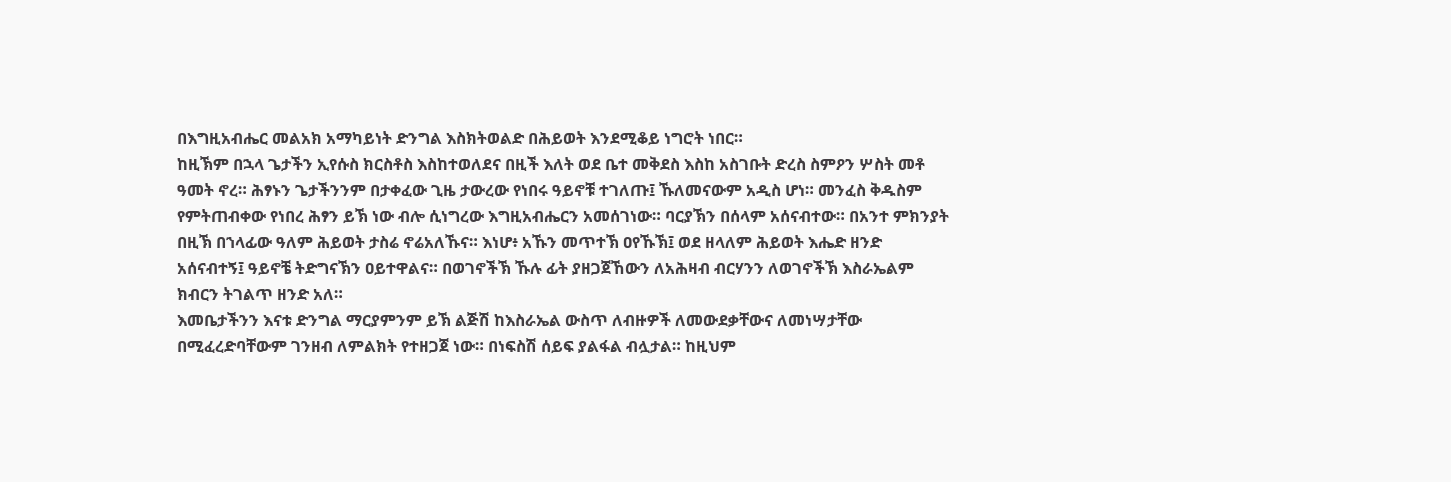በእግዚአብሔር መልአክ አማካይነት ድንግል እስክትወልድ በሕይወት እንደሚቆይ ነግሮት ነበር።
ከዚኽም በኋላ ጌታችን ኢየሱስ ክርስቶስ እስከተወለደና በዚች እለት ወደ ቤተ መቅደስ እስከ አስገቡት ድረስ ስምዖን ሦስት መቶ ዓመት ኖረ። ሕፃኑን ጌታችንንም በታቀፈው ጊዜ ታውረው የነበሩ ዓይኖቹ ተገለጡ፤ ኹለመናውም አዲስ ሆነ። መንፈስ ቅዱስም የምትጠብቀው የነበረ ሕፃን ይኽ ነው ብሎ ሲነግረው እግዚአብሔርን አመሰገነው። ባርያኽን በሰላም አሰናብተው። በአንተ ምክንያት በዚኽ በኀላፊው ዓለም ሕይወት ታስሬ ኖሬአለኹና። እነሆ፥ አኹን መጥተኽ ዐየኹኽ፤ ወደ ዘላለም ሕይወት እሔድ ዘንድ አሰናብተኝ፤ ዓይኖቼ ትድግናኽን ዐይተዋልና። በወገኖችኽ ኹሉ ፊት ያዘጋጀኸውን ለአሕዛብ ብርሃንን ለወገኖችኽ እስራኤልም ክብርን ትገልጥ ዘንድ አለ።
እመቤታችንን እናቱ ድንግል ማርያምንም ይኽ ልጅሽ ከእስራኤል ውስጥ ለብዙዎች ለመውደቃቸውና ለመነሣታቸው በሚፈረድባቸውም ገንዘብ ለምልክት የተዘጋጀ ነው። በነፍስሽ ሰይፍ ያልፋል ብሏታል። ከዚህም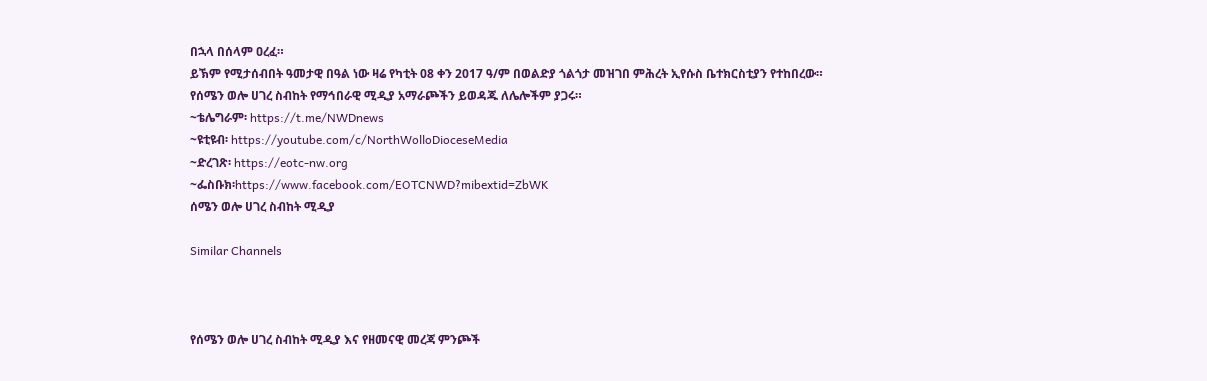በኋላ በሰላም ዐረፈ።
ይኽም የሚታሰብበት ዓመታዊ በዓል ነው ዛሬ የካቲት 08 ቀን 2017 ዓ/ም በወልድያ ጎልጎታ መዝገበ ምሕረት ኢየሱስ ቤተክርስቲያን የተከበረው።
የሰሜን ወሎ ሀገረ ስብከት የማኅበራዊ ሚዲያ አማራጮችን ይወዳጁ ለሌሎችም ያጋሩ።
~ቴሌግራም፡ https://t.me/NWDnews
~ዩቲዩብ፡ https://youtube.com/c/NorthWolloDioceseMedia
~ድረገጽ፡ https://eotc-nw.org
~ፌስቡክ፡https://www.facebook.com/EOTCNWD?mibextid=ZbWK
ሰሜን ወሎ ሀገረ ስብከት ሚዲያ

Similar Channels



የሰሜን ወሎ ሀገረ ስብከት ሚዲያ እና የዘመናዊ መረጃ ምንጮች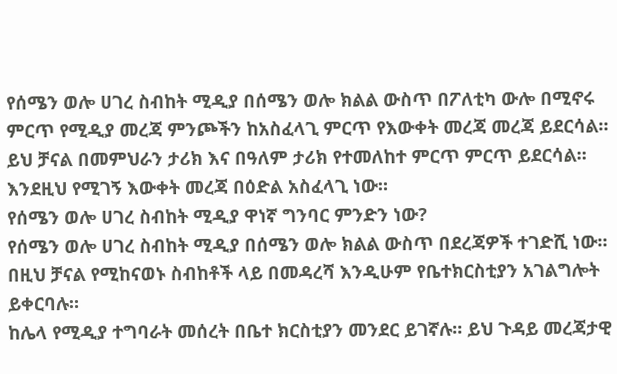የሰሜን ወሎ ሀገረ ስብከት ሚዲያ በሰሜን ወሎ ክልል ውስጥ በፖለቲካ ውሎ በሚኖሩ ምርጥ የሚዲያ መረጃ ምንጮችን ከአስፈላጊ ምርጥ የእውቀት መረጃ መረጃ ይደርሳል። ይህ ቻናል በመምህራን ታሪክ እና በዓለም ታሪክ የተመለከተ ምርጥ ምርጥ ይደርሳል። እንደዚህ የሚገኝ እውቀት መረጃ በዕድል አስፈላጊ ነው።
የሰሜን ወሎ ሀገረ ስብከት ሚዲያ ዋነኛ ግንባር ምንድን ነው?
የሰሜን ወሎ ሀገረ ስብከት ሚዲያ በሰሜን ወሎ ክልል ውስጥ በደረጃዎች ተገድሺ ነው። በዚህ ቻናል የሚከናወኑ ስብከቶች ላይ በመዳረሻ እንዲሁም የቤተክርስቲያን አገልግሎት ይቀርባሉ።
ከሌላ የሚዲያ ተግባራት መሰረት በቤተ ክርስቲያን መንደር ይገኛሉ። ይህ ጉዳይ መረጃታዊ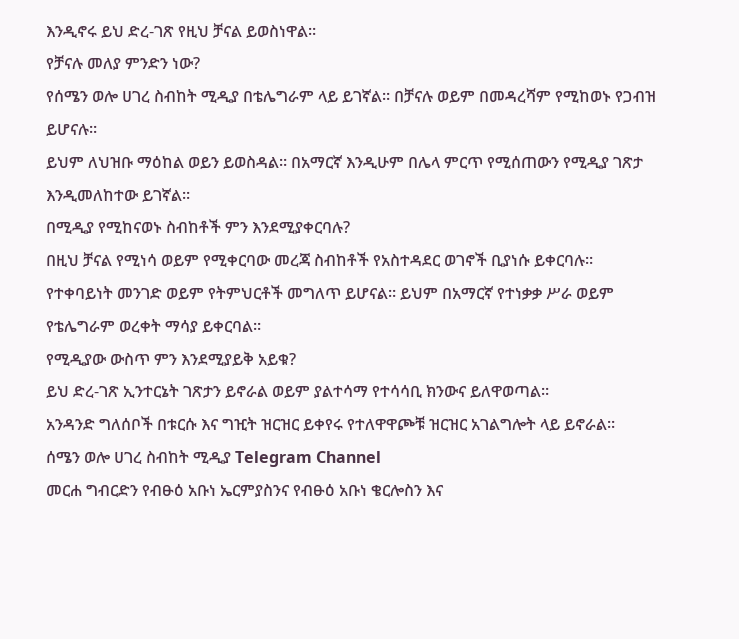እንዲኖሩ ይህ ድረ-ገጽ የዚህ ቻናል ይወስነዋል።
የቻናሉ መለያ ምንድን ነው?
የሰሜን ወሎ ሀገረ ስብከት ሚዲያ በቴሌግራም ላይ ይገኛል። በቻናሉ ወይም በመዳረሻም የሚከወኑ የጋብዝ ይሆናሉ።
ይህም ለህዝቡ ማዕከል ወይን ይወስዳል። በአማርኛ እንዲሁም በሌላ ምርጥ የሚሰጠውን የሚዲያ ገጽታ እንዲመለከተው ይገኛል።
በሚዲያ የሚከናወኑ ስብከቶች ምን እንደሚያቀርባሉ?
በዚህ ቻናል የሚነሳ ወይም የሚቀርባው መረጃ ስብከቶች የአስተዳደር ወገኖች ቢያነሱ ይቀርባሉ።
የተቀባይነት መንገድ ወይም የትምህርቶች መግለጥ ይሆናል። ይህም በአማርኛ የተነቃቃ ሥራ ወይም የቴሌግራም ወረቀት ማሳያ ይቀርባል።
የሚዲያው ውስጥ ምን እንደሚያይቅ አይቁ?
ይህ ድረ-ገጽ ኢንተርኔት ገጽታን ይኖራል ወይም ያልተሳማ የተሳሳቢ ክንውና ይለዋወጣል።
አንዳንድ ግለሰቦች በቱርሱ እና ግዢት ዝርዝር ይቀየሩ የተለዋዋጮቹ ዝርዝር አገልግሎት ላይ ይኖራል።
ሰሜን ወሎ ሀገረ ስብከት ሚዲያ Telegram Channel
መርሐ ግብርድን የብፁዕ አቡነ ኤርምያስንና የብፁዕ አቡነ ቄርሎስን እና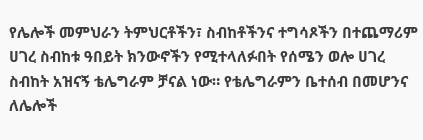የሌሎች መምህራን ትምህርቶችን፣ ስብከቶችንና ተግሳጾችን በተጨማሪም ሀገረ ስብከቱ ዓበይት ክንውኖችን የሚተላለፉበት የሰሜን ወሎ ሀገረ ስብከት አዝናኝ ቴሌግራም ቻናል ነው። የቴሌግራምን ቤተሰብ በመሆንና ለሌሎች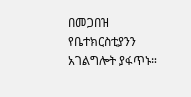በመጋበዝ የቤተክርስቲያንን አገልግሎት ያፋጥኑ።